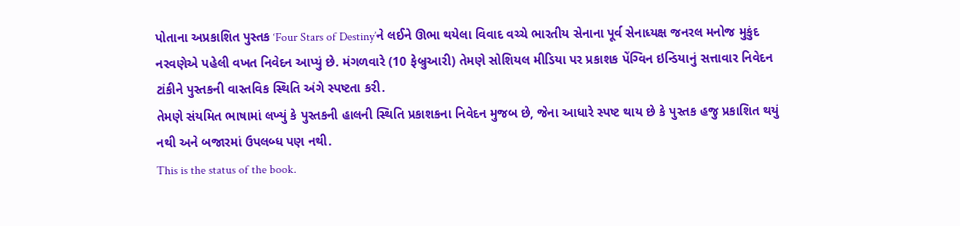પોતાના અપ્રકાશિત પુસ્તક ‘Four Stars of Destiny’ને લઈને ઊભા થયેલા વિવાદ વચ્ચે ભારતીય સેનાના પૂર્વ સેનાધ્યક્ષ જનરલ મનોજ મુકુંદ નરવણેએ પહેલી વખત નિવેદન આપ્યું છે. મંગળવારે (10 ફેબ્રુઆરી) તેમણે સોશિયલ મીડિયા પર પ્રકાશક પેંગ્વિન ઇન્ડિયાનું સત્તાવાર નિવેદન ટાંકીને પુસ્તકની વાસ્તવિક સ્થિતિ અંગે સ્પષ્ટતા કરી.
તેમણે સંયમિત ભાષામાં લખ્યું કે પુસ્તકની હાલની સ્થિતિ પ્રકાશકના નિવેદન મુજબ છે, જેના આધારે સ્પષ્ટ થાય છે કે પુસ્તક હજુ પ્રકાશિત થયું નથી અને બજારમાં ઉપલબ્ધ પણ નથી.
This is the status of the book.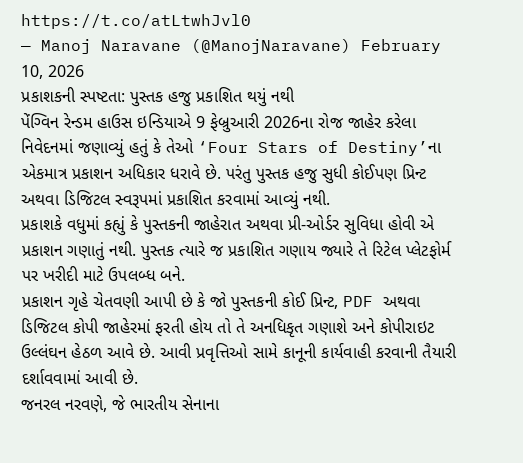https://t.co/atLtwhJvl0
— Manoj Naravane (@ManojNaravane) February 10, 2026
પ્રકાશકની સ્પષ્ટતા: પુસ્તક હજુ પ્રકાશિત થયું નથી
પેંગ્વિન રેન્ડમ હાઉસ ઇન્ડિયાએ 9 ફેબ્રુઆરી 2026ના રોજ જાહેર કરેલા નિવેદનમાં જણાવ્યું હતું કે તેઓ ‘Four Stars of Destiny’ના એકમાત્ર પ્રકાશન અધિકાર ધરાવે છે. પરંતુ પુસ્તક હજુ સુધી કોઈપણ પ્રિન્ટ અથવા ડિજિટલ સ્વરૂપમાં પ્રકાશિત કરવામાં આવ્યું નથી.
પ્રકાશકે વધુમાં કહ્યું કે પુસ્તકની જાહેરાત અથવા પ્રી-ઓર્ડર સુવિધા હોવી એ પ્રકાશન ગણાતું નથી. પુસ્તક ત્યારે જ પ્રકાશિત ગણાય જ્યારે તે રિટેલ પ્લેટફોર્મ પર ખરીદી માટે ઉપલબ્ધ બને.
પ્રકાશન ગૃહે ચેતવણી આપી છે કે જો પુસ્તકની કોઈ પ્રિન્ટ, PDF અથવા ડિજિટલ કોપી જાહેરમાં ફરતી હોય તો તે અનધિકૃત ગણાશે અને કોપીરાઇટ ઉલ્લંઘન હેઠળ આવે છે. આવી પ્રવૃત્તિઓ સામે કાનૂની કાર્યવાહી કરવાની તૈયારી દર્શાવવામાં આવી છે.
જનરલ નરવણે, જે ભારતીય સેનાના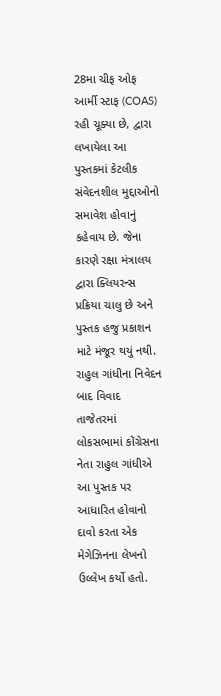28મા ચીફ ઓફ આર્મી સ્ટાફ (COAS) રહી ચૂક્યા છે, દ્વારા લખાયેલા આ પુસ્તકમાં કેટલીક સંવેદનશીલ મુદ્દાઓનો સમાવેશ હોવાનું કહેવાય છે. જેના કારણે રક્ષા મંત્રાલય દ્વારા ક્લિયરન્સ પ્રક્રિયા ચાલુ છે અને પુસ્તક હજુ પ્રકાશન માટે મંજૂર થયું નથી.
રાહુલ ગાંધીના નિવેદન બાદ વિવાદ
તાજેતરમાં લોકસભામાં કોંગ્રેસના નેતા રાહુલ ગાંધીએ આ પુસ્તક પર આધારિત હોવાનો દાવો કરતા એક મેગેઝિનના લેખનો ઉલ્લેખ કર્યો હતો.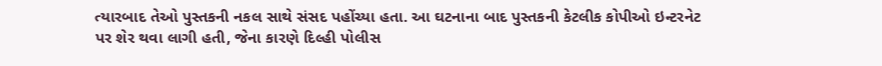ત્યારબાદ તેઓ પુસ્તકની નકલ સાથે સંસદ પહોંચ્યા હતા. આ ઘટનાના બાદ પુસ્તકની કેટલીક કોપીઓ ઇન્ટરનેટ પર શેર થવા લાગી હતી, જેના કારણે દિલ્હી પોલીસ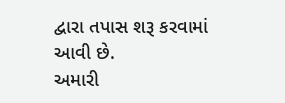દ્વારા તપાસ શરૂ કરવામાં આવી છે.
અમારી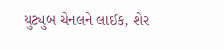યુટ્યુબ ચેનલને લાઈક, શેર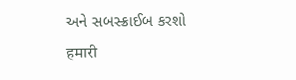અને સબસ્ક્રાઈબ કરશો
हमारी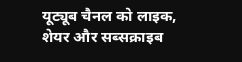यूट्यूब चैनल को लाइक, शेयर और सब्सक्राइब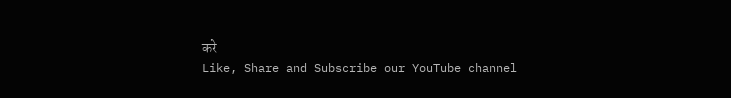करे
Like, Share and Subscribe our YouTube channel